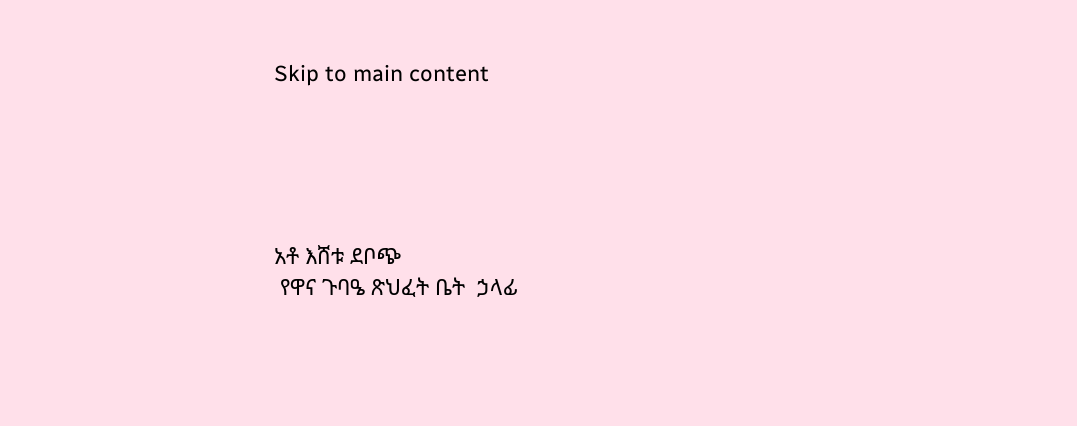Skip to main content





አቶ እሸቱ ደቦጭ
 የዋና ጉባዔ ጽህፈት ቤት  ኃላፊ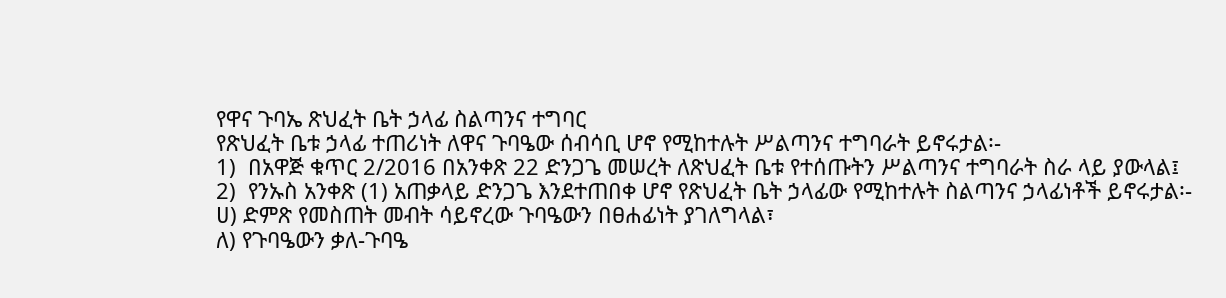የዋና ጉባኤ ጽህፈት ቤት ኃላፊ ስልጣንና ተግባር
የጽህፈት ቤቱ ኃላፊ ተጠሪነት ለዋና ጉባዔው ሰብሳቢ ሆኖ የሚከተሉት ሥልጣንና ተግባራት ይኖሩታል፡-
1)  በአዋጅ ቁጥር 2/2016 በአንቀጽ 22 ድንጋጌ መሠረት ለጽህፈት ቤቱ የተሰጡትን ሥልጣንና ተግባራት ስራ ላይ ያውላል፤
2)  የንኡስ አንቀጽ (1) አጠቃላይ ድንጋጌ እንደተጠበቀ ሆኖ የጽህፈት ቤት ኃላፊው የሚከተሉት ስልጣንና ኃላፊነቶች ይኖሩታል፡-
ሀ) ድምጽ የመስጠት መብት ሳይኖረው ጉባዔውን በፀሐፊነት ያገለግላል፣
ለ) የጉባዔውን ቃለ-ጉባዔ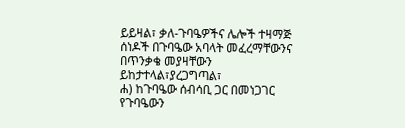ይይዛል፣ ቃለ-ጉባዔዎችና ሌሎች ተዛማጅ ሰነዶች በጉባዔው አባላት መፈረማቸውንና በጥንቃቄ መያዛቸውን ይከታተላል፣ያረጋግጣል፣
ሐ) ከጉባዔው ሰብሳቢ ጋር በመነጋገር የጉባዔውን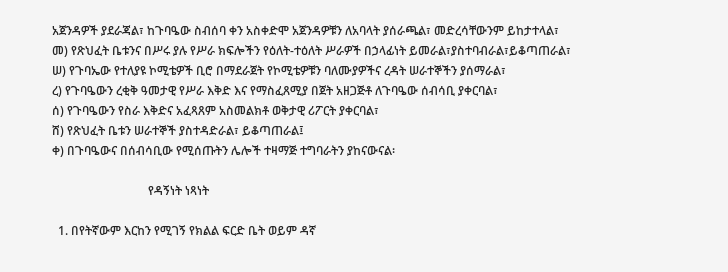አጀንዳዎች ያደራጃል፣ ከጉባዔው ስብሰባ ቀን አስቀድሞ አጀንዳዎቹን ለአባላት ያሰራጫል፣ መድረሳቸውንም ይከታተላል፣
መ) የጽህፈት ቤቱንና በሥሩ ያሉ የሥራ ክፍሎችን የዕለት-ተዕለት ሥራዎች በኃላፊነት ይመራል፣ያስተባብራል፣ይቆጣጠራል፣
ሠ) የጉባኤው የተለያዩ ኮሚቴዎች ቢሮ በማደራጀት የኮሚቴዎቹን ባለሙያዎችና ረዳት ሠራተኞችን ያሰማራል፣
ረ) የጉባዔውን ረቂቅ ዓመታዊ የሥራ እቅድ እና የማስፈጸሚያ በጀት አዘጋጅቶ ለጉባዔው ሰብሳቢ ያቀርባል፣
ሰ) የጉባዔውን የስራ እቅድና አፈጻጸም አስመልክቶ ወቅታዊ ሪፖርት ያቀርባል፣
ሸ) የጽህፈት ቤቱን ሠራተኞች ያስተዳድራል፣ ይቆጣጠራል፤
ቀ) በጉባዔውና በሰብሳቢው የሚሰጡትን ሌሎች ተዛማጅ ተግባራትን ያከናውናል፡

                                የዳኝነት ነጻነት

  1. በየትኛውም እርከን የሚገኝ የክልል ፍርድ ቤት ወይም ዳኛ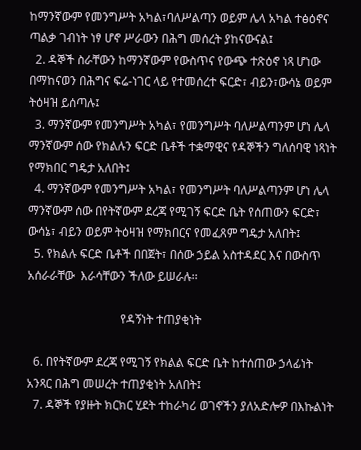ከማንኛውም የመንግሥት አካል፣ባለሥልጣን ወይም ሌላ አካል ተፅዕኖና ጣልቃ ገብነት ነፃ ሆኖ ሥራውን በሕግ መሰረት ያከናውናል፤
  2. ዳኞች ስራቸውን ከማንኛውም የውስጥና የውጭ ተጽዕኖ ነጻ ሆነው በማከናወን በሕግና ፍሬ-ነገር ላይ የተመሰረተ ፍርድ፣ ብይን፣ውሳኔ ወይም ትዕዛዝ ይሰጣሉ፤
  3. ማንኛውም የመንግሥት አካል፣ የመንግሥት ባለሥልጣንም ሆነ ሌላ ማንኛውም ሰው የክልሉን ፍርድ ቤቶች ተቋማዊና የዳኞችን ግለሰባዊ ነጻነት የማክበር ግዴታ አለበት፤
  4. ማንኛውም የመንግሥት አካል፣ የመንግሥት ባለሥልጣንም ሆነ ሌላ ማንኛውም ሰው በየትኛውም ደረጃ የሚገኝ ፍርድ ቤት የሰጠውን ፍርድ፣ ውሳኔ፣ ብይን ወይም ትዕዛዝ የማክበርና የመፈጸም ግዴታ አለበት፤
  5. የክልሉ ፍርድ ቤቶች በበጀት፣ በሰው ኃይል አስተዳደር እና በውስጥ አሰራራቸው  እራሳቸውን ችለው ይሠራሉ፡፡

                               የዳኝነት ተጠያቂነት

  6. በየትኛውም ደረጃ የሚገኝ የክልል ፍርድ ቤት ከተሰጠው ኃላፊነት አንጻር በሕግ መሠረት ተጠያቂነት አለበት፤
  7. ዳኞች የያዙት ክርክር ሂደት ተከራካሪ ወገኖችን ያለአድሎዎ በእኩልነት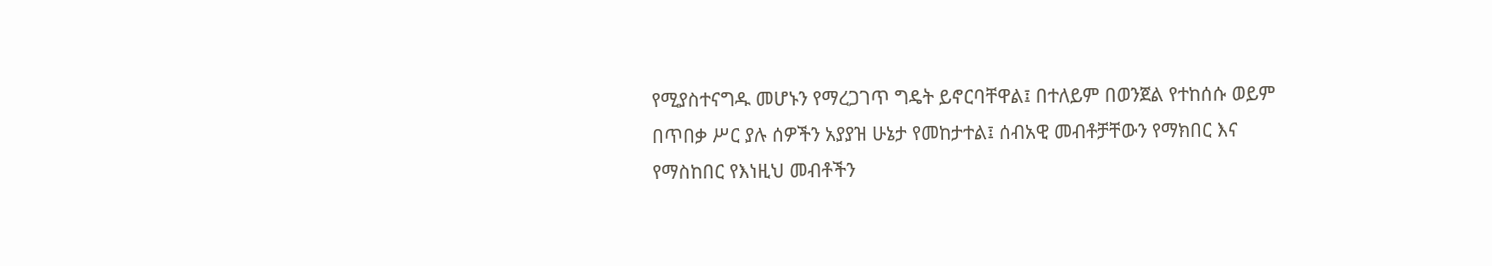የሚያስተናግዱ መሆኑን የማረጋገጥ ግዴት ይኖርባቸዋል፤ በተለይም በወንጀል የተከሰሱ ወይም በጥበቃ ሥር ያሉ ሰዎችን አያያዝ ሁኔታ የመከታተል፤ ሰብአዊ መብቶቻቸውን የማክበር እና የማስከበር የእነዚህ መብቶችን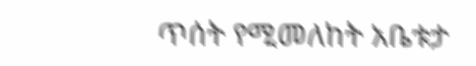ጥሰት የሚመለከት አቤቱታ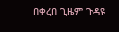በቀረበ ጊዜም ጉዳዩ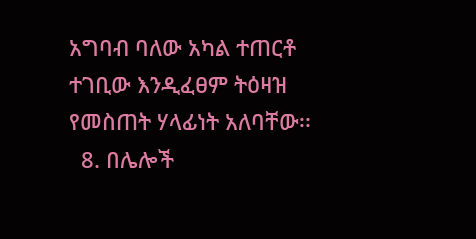አግባብ ባለው አካል ተጠርቶ ተገቢው እንዲፈፀም ትዕዛዝ የመስጠት ሃላፊነት አለባቸው፡፡
  8. በሌሎች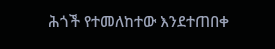ሕጎች የተመለከተው እንደተጠበቀ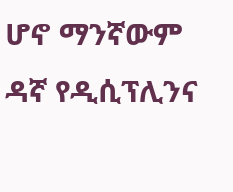ሆኖ ማንኛውም ዳኛ የዲሲፕሊንና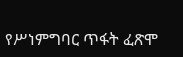የሥነምግባር ጥፋት ፈጽሞ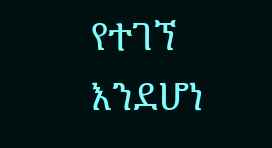የተገኘ እንደሆነ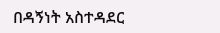በዳኝነት አስተዳደር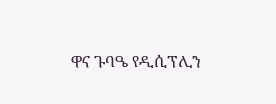ዋና ጉባዔ የዲሲፕሊን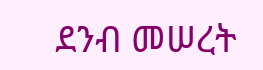ደንብ መሠረት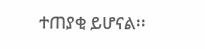ተጠያቂ ይሆናል፡፡